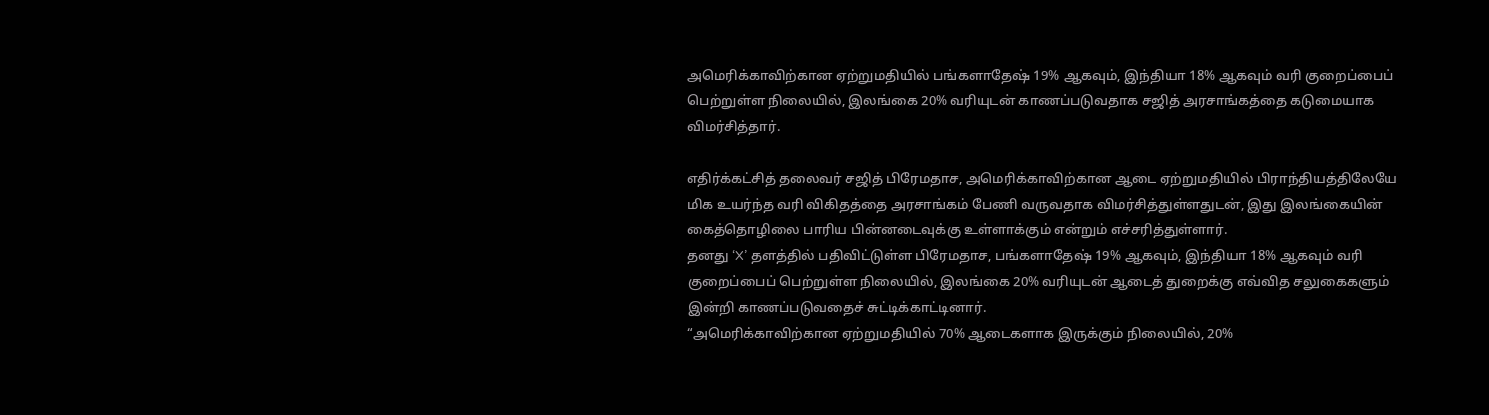அமெரிக்காவிற்கான ஏற்றுமதியில் பங்களாதேஷ் 19% ஆகவும், இந்தியா 18% ஆகவும் வரி குறைப்பைப் பெற்றுள்ள நிலையில், இலங்கை 20% வரியுடன் காணப்படுவதாக சஜித் அரசாங்கத்தை கடுமையாக விமர்சித்தார்.

எதிர்க்கட்சித் தலைவர் சஜித் பிரேமதாச, அமெரிக்காவிற்கான ஆடை ஏற்றுமதியில் பிராந்தியத்திலேயே மிக உயர்ந்த வரி விகிதத்தை அரசாங்கம் பேணி வருவதாக விமர்சித்துள்ளதுடன், இது இலங்கையின் கைத்தொழிலை பாரிய பின்னடைவுக்கு உள்ளாக்கும் என்றும் எச்சரித்துள்ளார்.
தனது ‘X’ தளத்தில் பதிவிட்டுள்ள பிரேமதாச, பங்களாதேஷ் 19% ஆகவும், இந்தியா 18% ஆகவும் வரி குறைப்பைப் பெற்றுள்ள நிலையில், இலங்கை 20% வரியுடன் ஆடைத் துறைக்கு எவ்வித சலுகைகளும் இன்றி காணப்படுவதைச் சுட்டிக்காட்டினார்.
“அமெரிக்காவிற்கான ஏற்றுமதியில் 70% ஆடைகளாக இருக்கும் நிலையில், 20%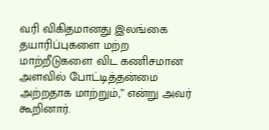வரி விகிதமானது இலங்கை தயாரிப்புகளை மற்ற மாற்றீடுகளை விட கணிசமான அளவில் போட்டித்தன்மை அற்றதாக மாற்றும்,” என்று அவர் கூறினார்.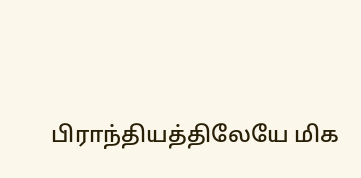பிராந்தியத்திலேயே மிக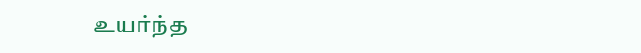உயர்ந்த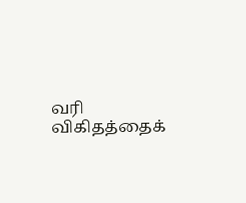வரி விகிதத்தைக்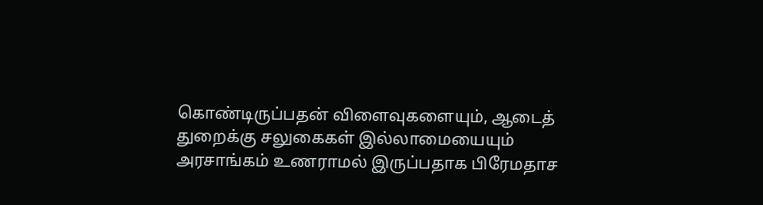கொண்டிருப்பதன் விளைவுகளையும், ஆடைத் துறைக்கு சலுகைகள் இல்லாமையையும் அரசாங்கம் உணராமல் இருப்பதாக பிரேமதாச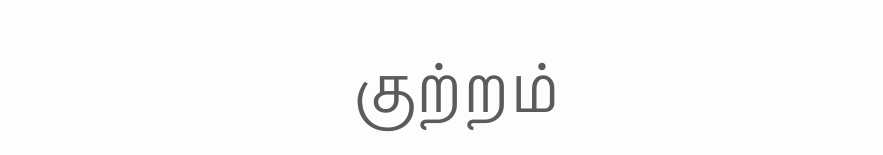குற்றம்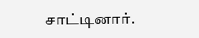சாட்டினார்.